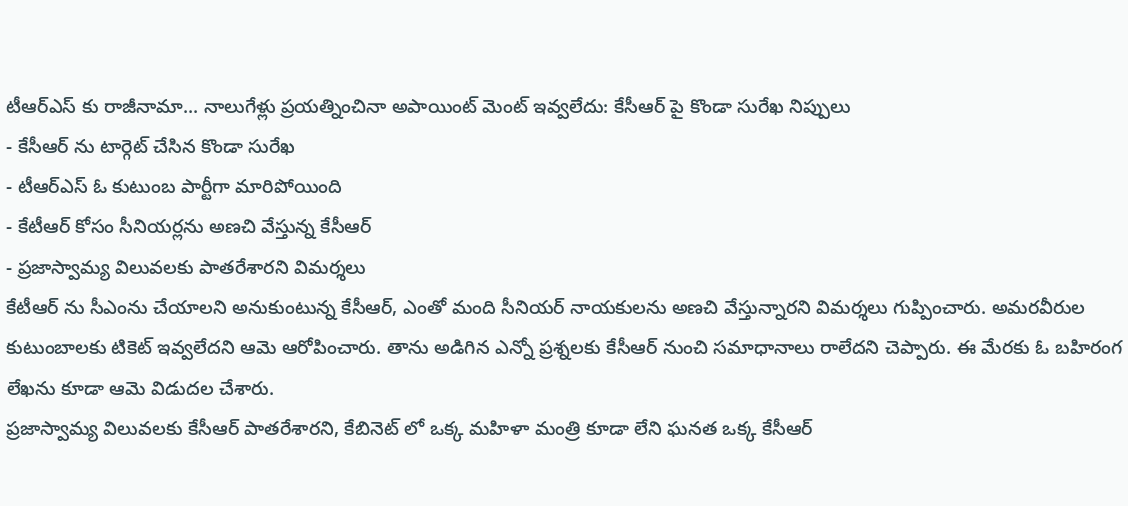టీఆర్ఎస్ కు రాజీనామా... నాలుగేళ్లు ప్రయత్నించినా అపాయింట్ మెంట్ ఇవ్వలేదు: కేసీఆర్ పై కొండా సురేఖ నిప్పులు
- కేసీఆర్ ను టార్గెట్ చేసిన కొండా సురేఖ
- టీఆర్ఎస్ ఓ కుటుంబ పార్టీగా మారిపోయింది
- కేటీఆర్ కోసం సీనియర్లను అణచి వేస్తున్న కేసీఆర్
- ప్రజాస్వామ్య విలువలకు పాతరేశారని విమర్శలు
కేటీఆర్ ను సీఎంను చేయాలని అనుకుంటున్న కేసీఆర్, ఎంతో మంది సీనియర్ నాయకులను అణచి వేస్తున్నారని విమర్శలు గుప్పించారు. అమరవీరుల కుటుంబాలకు టికెట్ ఇవ్వలేదని ఆమె ఆరోపించారు. తాను అడిగిన ఎన్నో ప్రశ్నలకు కేసీఆర్ నుంచి సమాధానాలు రాలేదని చెప్పారు. ఈ మేరకు ఓ బహిరంగ లేఖను కూడా ఆమె విడుదల చేశారు.
ప్రజాస్వామ్య విలువలకు కేసీఆర్ పాతరేశారని, కేబినెట్ లో ఒక్క మహిళా మంత్రి కూడా లేని ఘనత ఒక్క కేసీఆర్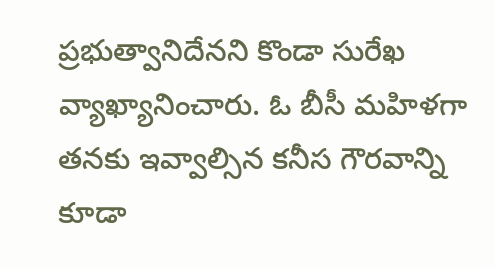ప్రభుత్వానిదేనని కొండా సురేఖ వ్యాఖ్యానించారు. ఓ బీసీ మహిళగా తనకు ఇవ్వాల్సిన కనీస గౌరవాన్ని కూడా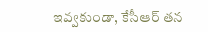ఇవ్వకుండా, కేసీఆర్ తన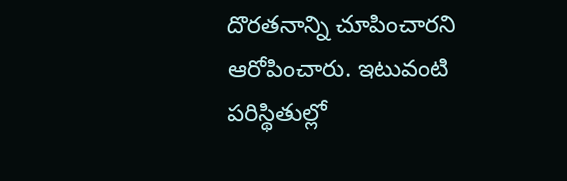దొరతనాన్ని చూపించారని ఆరోపించారు. ఇటువంటి పరిస్థితుల్లో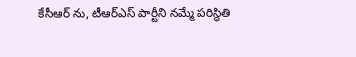కేసీఆర్ ను, టీఆర్ఎస్ పార్టీని నమ్మే పరిస్థితి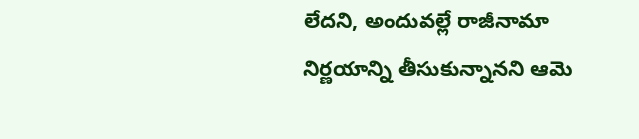లేదని, అందువల్లే రాజీనామా నిర్ణయాన్ని తీసుకున్నానని ఆమె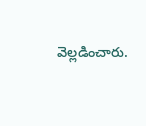వెల్లడించారు.